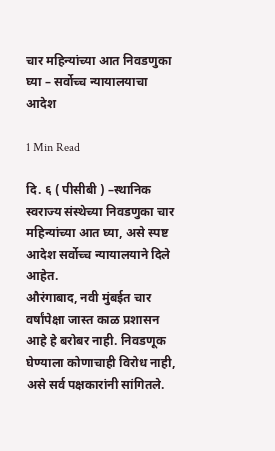चार महिन्यांच्या आत निवडणुका घ्या – सर्वोच्च न्यायालयाचा आदेश

1 Min Read

दि. ६ ( पीसीबी ) –स्थानिक स्वराज्य संस्थेच्या निवडणुका चार महिन्यांच्या आत घ्या, असे स्पष्ट आदेश सर्वोच्च न्यायालयाने दिले आहेत.
औरंगाबाद, नवी मुंबईत चार वर्षांपेक्षा जास्त काळ प्रशासन आहे हे बरोबर नाही. निवडणूक घेण्याला कोणाचाही विरोध नाही, असे सर्व पक्षकारांनी सांगितले.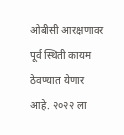ओबीसी आरक्षणावर पूर्व स्थिती कायम ठेवण्यात येणार आहे. २०२२ ला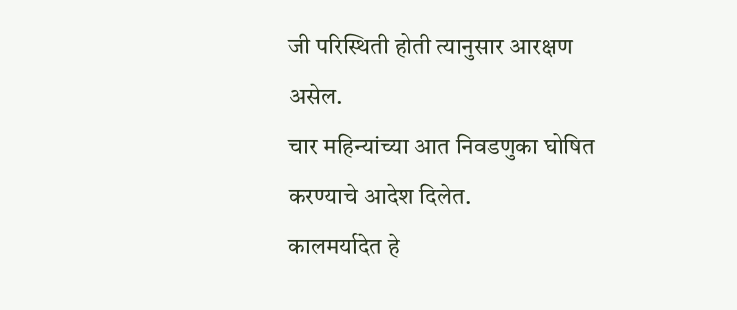जी परिस्थिती होती त्यानुसार आरक्षण असेल.
चार महिन्यांच्या आत निवडणुका घोषित करण्याचे आदेश दिलेत.
कालमर्यादेत हे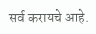सर्व करायचे आहे.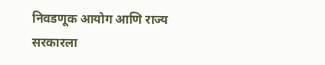निवडणूक आयोग आणि राज्य सरकारला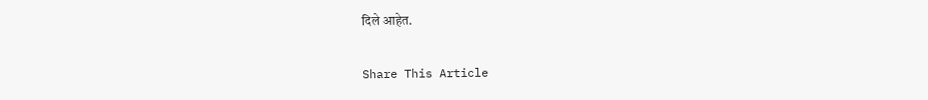दिले आहेत.

Share This Article